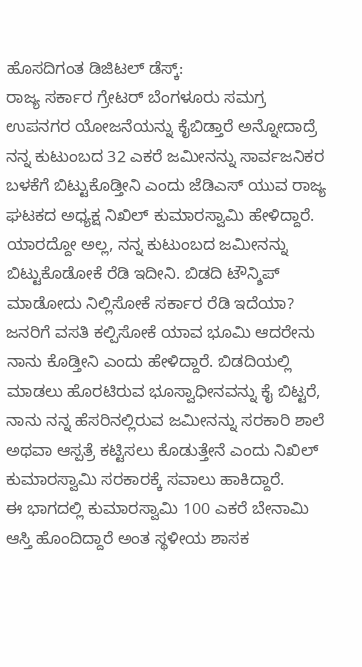ಹೊಸದಿಗಂತ ಡಿಜಿಟಲ್ ಡೆಸ್ಕ್:
ರಾಜ್ಯ ಸರ್ಕಾರ ಗ್ರೇಟರ್ ಬೆಂಗಳೂರು ಸಮಗ್ರ ಉಪನಗರ ಯೋಜನೆಯನ್ನು ಕೈಬಿಡ್ತಾರೆ ಅನ್ನೋದಾದ್ರೆ ನನ್ನ ಕುಟುಂಬದ 32 ಎಕರೆ ಜಮೀನನ್ನು ಸಾರ್ವಜನಿಕರ ಬಳಕೆಗೆ ಬಿಟ್ಟುಕೊಡ್ತೀನಿ ಎಂದು ಜೆಡಿಎಸ್ ಯುವ ರಾಜ್ಯ ಘಟಕದ ಅಧ್ಯಕ್ಷ ನಿಖಿಲ್ ಕುಮಾರಸ್ವಾಮಿ ಹೇಳಿದ್ದಾರೆ.
ಯಾರದ್ದೋ ಅಲ್ಲ, ನನ್ನ ಕುಟುಂಬದ ಜಮೀನನ್ನು ಬಿಟ್ಟುಕೊಡೋಕೆ ರೆಡಿ ಇದೀನಿ. ಬಿಡದಿ ಟೌನ್ಶಿಪ್ ಮಾಡೋದು ನಿಲ್ಲಿಸೋಕೆ ಸರ್ಕಾರ ರೆಡಿ ಇದೆಯಾ? ಜನರಿಗೆ ವಸತಿ ಕಲ್ಪಿಸೋಕೆ ಯಾವ ಭೂಮಿ ಆದರೇನು ನಾನು ಕೊಡ್ತೀನಿ ಎಂದು ಹೇಳಿದ್ದಾರೆ. ಬಿಡದಿಯಲ್ಲಿ ಮಾಡಲು ಹೊರಟಿರುವ ಭೂಸ್ವಾಧೀನವನ್ನು ಕೈ ಬಿಟ್ಟರೆ, ನಾನು ನನ್ನ ಹೆಸರಿನಲ್ಲಿರುವ ಜಮೀನನ್ನು ಸರಕಾರಿ ಶಾಲೆ ಅಥವಾ ಆಸ್ಪತ್ರೆ ಕಟ್ಟಿಸಲು ಕೊಡುತ್ತೇನೆ ಎಂದು ನಿಖಿಲ್ ಕುಮಾರಸ್ವಾಮಿ ಸರಕಾರಕ್ಕೆ ಸವಾಲು ಹಾಕಿದ್ದಾರೆ.
ಈ ಭಾಗದಲ್ಲಿ ಕುಮಾರಸ್ವಾಮಿ 100 ಎಕರೆ ಬೇನಾಮಿ ಆಸ್ತಿ ಹೊಂದಿದ್ದಾರೆ ಅಂತ ಸ್ಥಳೀಯ ಶಾಸಕ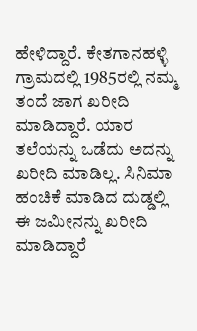ಹೇಳಿದ್ದಾರೆ. ಕೇತಗಾನಹಳ್ಳಿ ಗ್ರಾಮದಲ್ಲಿ 1985ರಲ್ಲಿ ನಮ್ಮ ತಂದೆ ಜಾಗ ಖರೀದಿ ಮಾಡಿದ್ದಾರೆ. ಯಾರ ತಲೆಯನ್ನು ಒಡೆದು ಅದನ್ನು ಖರೀದಿ ಮಾಡಿಲ್ಲ. ಸಿನಿಮಾ ಹಂಚಿಕೆ ಮಾಡಿದ ದುಡ್ಡಲ್ಲಿ ಈ ಜಮೀನನ್ನು ಖರೀದಿ ಮಾಡಿದ್ದಾರೆ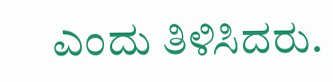ಎಂದು ತಿಳಿಸಿದರು.